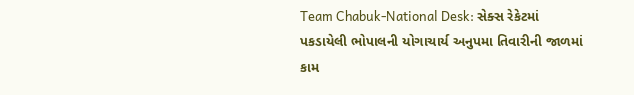Team Chabuk-National Desk: સેક્સ રેકેટમાં પકડાયેલી ભોપાલની યોગાચાર્ય અનુપમા તિવારીની જાળમાં કામ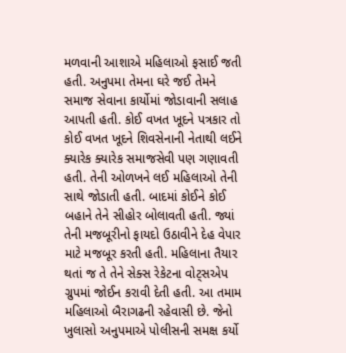મળવાની આશાએ મહિલાઓ ફસાઈ જતી હતી. અનુપમા તેમના ઘરે જઈ તેમને સમાજ સેવાના કાર્યોમાં જોડાવાની સલાહ આપતી હતી. કોઈ વખત ખૂદને પત્રકાર તો કોઈ વખત ખૂદને શિવસેનાની નેતાથી લઈને ક્યારેક ક્યારેક સમાજસેવી પણ ગણાવતી હતી. તેની ઓળખને લઈ મહિલાઓ તેની સાથે જોડાતી હતી. બાદમાં કોઈને કોઈ બહાને તેને સીહોર બોલાવતી હતી. જ્યાં તેની મજબૂરીનો ફાયદો ઉઠાવીને દેહ વેપાર માટે મજબૂર કરતી હતી. મહિલાના તૈયાર થતાં જ તે તેને સેક્સ રેકેટના વોટ્સએપ ગ્રુપમાં જોઈન કરાવી દેતી હતી. આ તમામ મહિલાઓ બૈરાગઢની રહેવાસી છે. જેનો ખુલાસો અનુપમાએ પોલીસની સમક્ષ કર્યો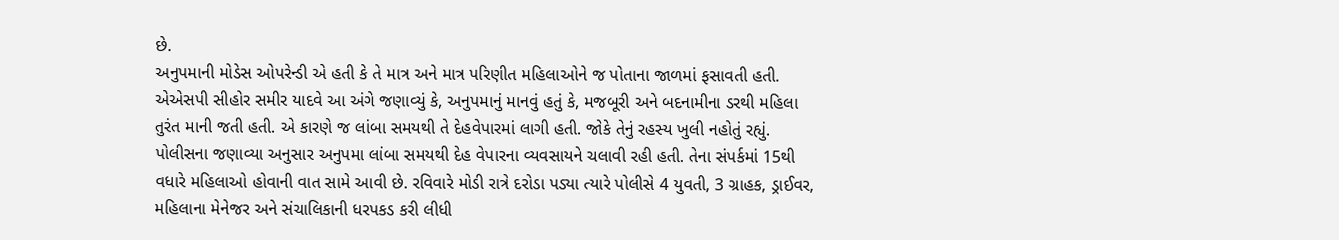છે.
અનુપમાની મોડેસ ઓપરેન્ડી એ હતી કે તે માત્ર અને માત્ર પરિણીત મહિલાઓને જ પોતાના જાળમાં ફસાવતી હતી. એએસપી સીહોર સમીર યાદવે આ અંગે જણાવ્યું કે, અનુપમાનું માનવું હતું કે, મજબૂરી અને બદનામીના ડરથી મહિલા તુરંત માની જતી હતી. એ કારણે જ લાંબા સમયથી તે દેહવેપારમાં લાગી હતી. જોકે તેનું રહસ્ય ખુલી નહોતું રહ્યું. પોલીસના જણાવ્યા અનુસાર અનુપમા લાંબા સમયથી દેહ વેપારના વ્યવસાયને ચલાવી રહી હતી. તેના સંપર્કમાં 15થી વધારે મહિલાઓ હોવાની વાત સામે આવી છે. રવિવારે મોડી રાત્રે દરોડા પડ્યા ત્યારે પોલીસે 4 યુવતી, 3 ગ્રાહક, ડ્રાઈવર, મહિલાના મેનેજર અને સંચાલિકાની ધરપકડ કરી લીધી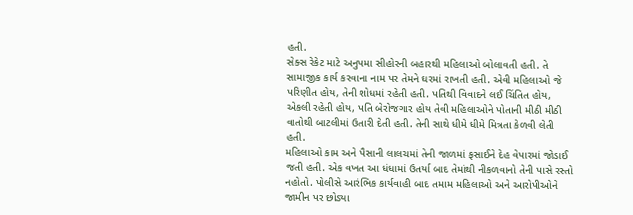હતી.
સેક્સ રેકેટ માટે અનુપમા સીહોરની બહારથી મહિલાઓ બોલાવતી હતી. તે સામાજીક કાર્ય કરવાના નામ પર તેમને ઘરમાં રાખતી હતી. એવી મહિલાઓ જે પરિણીત હોય, તેની શોધમાં રહેતી હતી. પતિથી વિવાદને લઈ ચિંતિત હોય, એકલી રહેતી હોય, પતિ બેરોજગાર હોય તેવી મહિલાઓને પોતાની મીઠી મીઠી વાતોથી બાટલીમાં ઉતારી દેતી હતી. તેની સાથે ધીમે ધીમે મિત્રતા કેળવી લેતી હતી.
મહિલાઓ કામ અને પૈસાની લાલચમાં તેની જાળમાં ફસાઈને દેહ વેપારમાં જોડાઈ જતી હતી. એક વખત આ ધંધામાં ઉતર્યા બાદ તેમાંથી નીકળવાનો તેની પાસે રસ્તો નહોતો. પોલીસે આરંભિક કાર્યવાહી બાદ તમામ મહિલાઓ અને આરોપીઓને જામીન પર છોડ્યા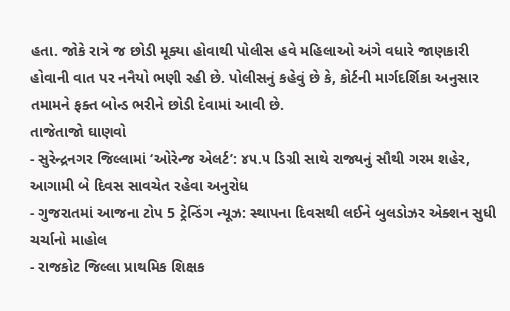હતા. જોકે રાત્રે જ છોડી મૂક્યા હોવાથી પોલીસ હવે મહિલાઓ અંગે વધારે જાણકારી હોવાની વાત પર નનૈયો ભણી રહી છે. પોલીસનું કહેવું છે કે, કોર્ટની માર્ગદર્શિકા અનુસાર તમામને ફક્ત બોન્ડ ભરીને છોડી દેવામાં આવી છે.
તાજેતાજો ઘાણવો
- સુરેન્દ્રનગર જિલ્લામાં ‘ઓરેન્જ એલર્ટ’: ૪૫.૫ ડિગ્રી સાથે રાજ્યનું સૌથી ગરમ શહેર, આગામી બે દિવસ સાવચેત રહેવા અનુરોધ
- ગુજરાતમાં આજના ટોપ 5 ટ્રેન્ડિંગ ન્યૂઝ: સ્થાપના દિવસથી લઈને બુલડોઝર એક્શન સુધી ચર્ચાનો માહોલ
- રાજકોટ જિલ્લા પ્રાથમિક શિક્ષક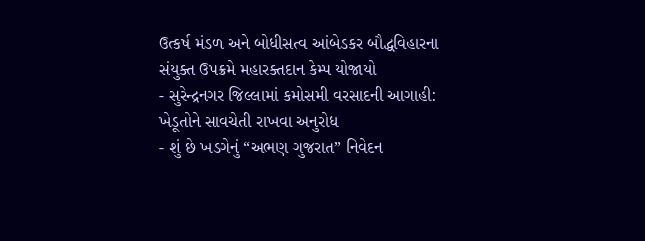ઉત્કર્ષ મંડળ અને બોધીસત્વ આંબેડકર બૌદ્ધવિહારના સંયુક્ત ઉપક્રમે મહારક્તદાન કેમ્પ યોજાયો
- સુરેન્દ્રનગર જિલ્લામાં કમોસમી વરસાદની આગાહી: ખેડૂતોને સાવચેતી રાખવા અનુરોધ
- શું છે ખડગેનું “અભણ ગુજરાત” નિવેદન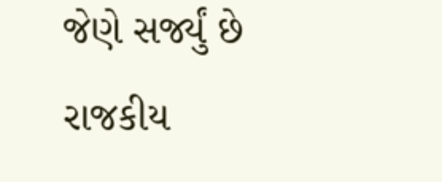જેણે સર્જ્યું છે રાજકીય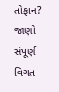તોફાન? જાણો સંપૂર્ણ વિગત